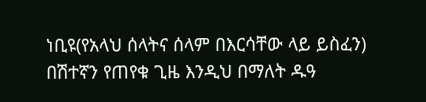ነቢዩ(የአላህ ሰላትና ሰላም በእርሳቸው ላይ ይስፈን) በሽተኛን የጠየቁ ጊዜ እንዲህ በማለት ዱዓ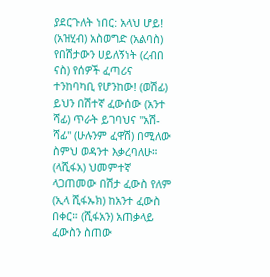ያደርጉለት ነበር: አላህ ሆይ! (አዝሂብ) አስወግድ (አልባስ) የበሽታውን ሀይለኝነት (ረብበ ናስ) የሰዎች ፈጣሪና ተንከባካቢ የሆንከው! (ወሽፊ) ይህን በሽተኛ ፈውሰው (አንተ ሻፊ) ጥራት ይገባህና "አሽ‐ሻፊ" (ሁሉንም ፈዋሽ) በሚለው ስምህ ወዳንተ እቃረባለሁ። (ላሺፋአ) ህመምተኛ ላጋጠመው በሽታ ፈውስ የለም (ኢላ ሺፋኡክ) ከአንተ ፈውስ በቀር። (ሺፋአን) አጠቃላይ ፈውስን ስጠው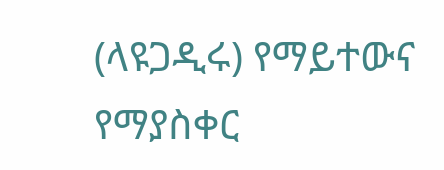(ላዩጋዲሩ) የማይተውና የማያስቀር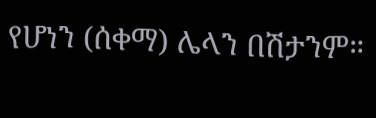የሆነን (ሰቀማ) ሌላን በሽታንም።